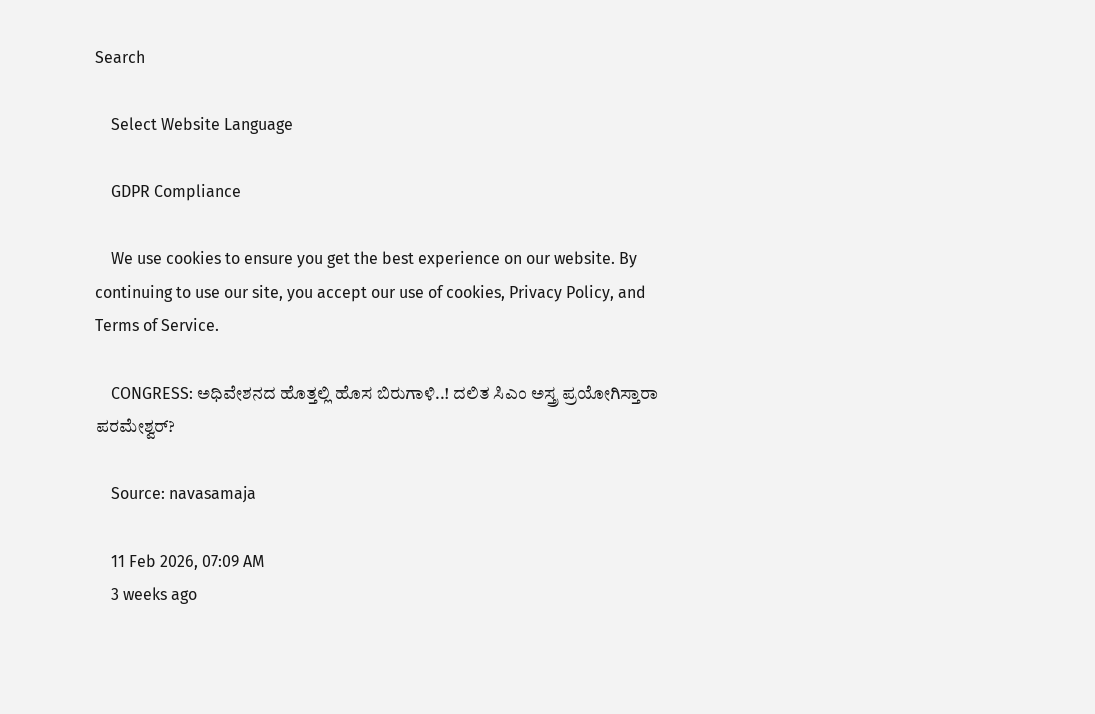Search

    Select Website Language

    GDPR Compliance

    We use cookies to ensure you get the best experience on our website. By continuing to use our site, you accept our use of cookies, Privacy Policy, and Terms of Service.

    CONGRESS: ಅಧಿವೇಶನದ ಹೊತ್ತಲ್ಲಿ ಹೊಸ ಬಿರುಗಾಳಿ..! ದಲಿತ ಸಿಎಂ ಅಸ್ತ್ರ ಪ್ರಯೋಗಿಸ್ತಾರಾ ಪರಮೇಶ್ವರ್?

    Source: navasamaja

    11 Feb 2026, 07:09 AM
    3 weeks ago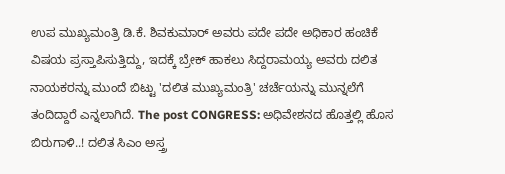ಉಪ ಮುಖ್ಯಮಂತ್ರಿ ಡಿ.ಕೆ. ಶಿವಕುಮಾರ್ ಅವರು ಪದೇ ಪದೇ ಅಧಿಕಾರ ಹಂಚಿಕೆ ವಿಷಯ ಪ್ರಸ್ತಾಪಿಸುತ್ತಿದ್ದು, ಇದಕ್ಕೆ ಬ್ರೇಕ್ ಹಾಕಲು ಸಿದ್ದರಾಮಯ್ಯ ಅವರು ದಲಿತ ನಾಯಕರನ್ನು ಮುಂದೆ ಬಿಟ್ಟು 'ದಲಿತ ಮುಖ್ಯಮಂತ್ರಿ' ಚರ್ಚೆಯನ್ನು ಮುನ್ನಲೆಗೆ ತಂದಿದ್ದಾರೆ ಎನ್ನಲಾಗಿದೆ. The post CONGRESS: ಅಧಿವೇಶನದ ಹೊತ್ತಲ್ಲಿ ಹೊಸ ಬಿರುಗಾಳಿ..! ದಲಿತ ಸಿಎಂ ಅಸ್ತ್ರ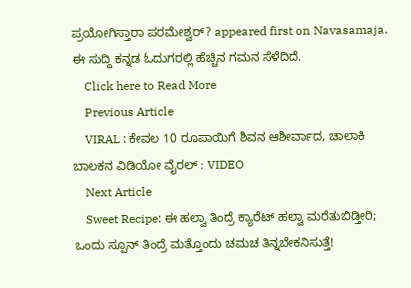ಪ್ರಯೋಗಿಸ್ತಾರಾ ಪರಮೇಶ್ವರ್? appeared first on Navasamaja. ಈ ಸುದ್ದಿ ಕನ್ನಡ ಓದುಗರಲ್ಲಿ ಹೆಚ್ಚಿನ ಗಮನ ಸೆಳೆದಿದೆ.
    Click here to Read More
    Previous Article
    VIRAL : ಕೇವಲ 10 ರೂಪಾಯಿಗೆ ಶಿವನ ಆಶೀರ್ವಾದ, ಚಾಲಾಕಿ ಬಾಲಕನ ವಿಡಿಯೋ ವೈರಲ್ : VIDEO
    Next Article
    Sweet Recipe: ಈ ಹಲ್ವಾ ತಿಂದ್ರೆ ಕ್ಯಾರೆಟ್ ಹಲ್ವಾ ಮರೆತುಬಿಡ್ತೀರಿ; ಒಂದು ಸ್ಪೂನ್ ತಿಂದ್ರೆ ಮತ್ತೊಂದು ಚಮಚ ತಿನ್ನಬೇಕನಿಸುತ್ತೆ!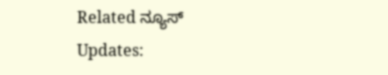Related ನ್ಯೂಸ್ Updates: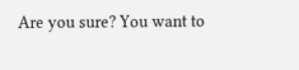Are you sure? You want to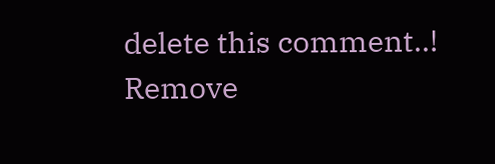delete this comment..! Remove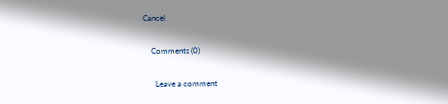Cancel

    Comments (0)

      Leave a comment